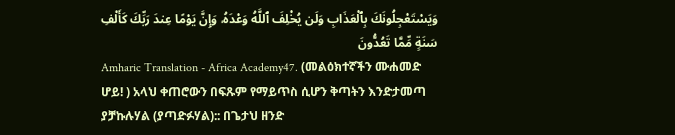وَيَسْتَعْجِلُونَكَ بِٱلْعَذَابِ وَلَن يُخْلِفَ ٱللَّهُ وَعْدَهُۥ وَإِنَّ يَوْمًا عِندَ رَبِّكَ كَأَلْفِ سَنَةٍ مِّمَّا تَعُدُّونَ
Amharic Translation - Africa Academy47. (መልዕክተኛችን ሙሐመድ ሆይ! ) አላህ ቀጠሮውን በፍጹም የማይጥስ ሲሆን ቅጣትን እንድታመጣ ያቻኩሉሃል (ያጣድፉሃል):: በጌታህ ዘንድ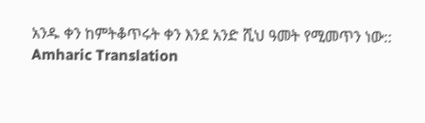አንዱ ቀን ከምትቆጥሩት ቀን እንደ አንድ ሺህ ዓመት የሚመጥን ነው::
Amharic Translation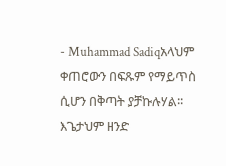- Muhammad Sadiqአላህም ቀጠሮውን በፍጹም የማይጥስ ሲሆን በቅጣት ያቻኩሉሃል፡፡ እጌታህም ዘንድ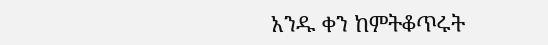አንዱ ቀን ከምትቆጥሩት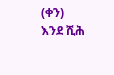(ቀን) እንደ ሺሕ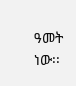ዓመት ነው፡፡